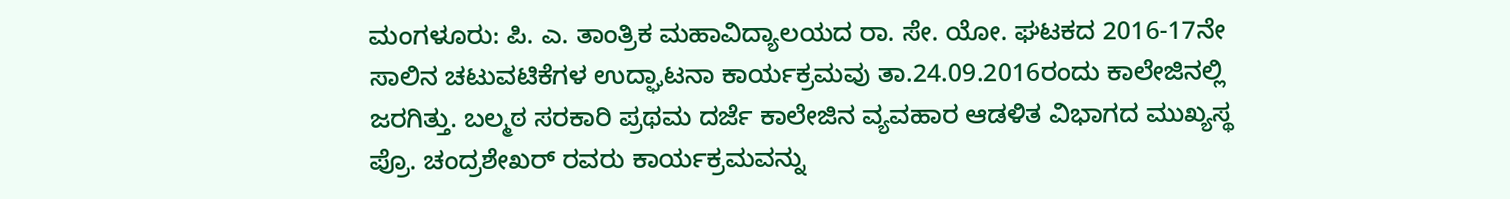ಮಂಗಳೂರು: ಪಿ. ಎ. ತಾಂತ್ರಿಕ ಮಹಾವಿದ್ಯಾಲಯದ ರಾ. ಸೇ. ಯೋ. ಘಟಕದ 2016-17ನೇ ಸಾಲಿನ ಚಟುವಟಿಕೆಗಳ ಉದ್ಘಾಟನಾ ಕಾರ್ಯಕ್ರಮವು ತಾ.24.09.2016ರಂದು ಕಾಲೇಜಿನಲ್ಲಿ ಜರಗಿತ್ತು. ಬಲ್ಮಠ ಸರಕಾರಿ ಪ್ರಥಮ ದರ್ಜೆ ಕಾಲೇಜಿನ ವ್ಯವಹಾರ ಆಡಳಿತ ವಿಭಾಗದ ಮುಖ್ಯಸ್ಥ ಪ್ರೊ. ಚಂದ್ರಶೇಖರ್ ರವರು ಕಾರ್ಯಕ್ರಮವನ್ನು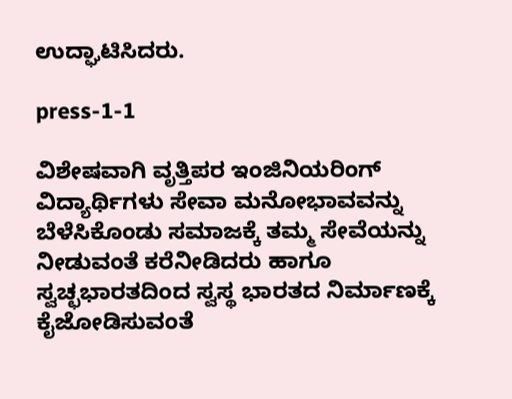ಉದ್ಘಾಟಿಸಿದರು.

press-1-1

ವಿಶೇಷವಾಗಿ ವೃತ್ತಿಪರ ಇಂಜಿನಿಯರಿಂಗ್ ವಿದ್ಯಾರ್ಥಿಗಳು ಸೇವಾ ಮನೋಭಾವವನ್ನು ಬೆಳೆಸಿಕೊಂಡು ಸಮಾಜಕ್ಕೆ ತಮ್ಮ ಸೇವೆಯನ್ನು ನೀಡುವಂತೆ ಕರೆನೀಡಿದರು ಹಾಗೂ ಸ್ವಚ್ಛಭಾರತದಿಂದ ಸ್ವಸ್ಥ ಭಾರತದ ನಿರ್ಮಾಣಕ್ಕೆ ಕೈಜೋಡಿಸುವಂತೆ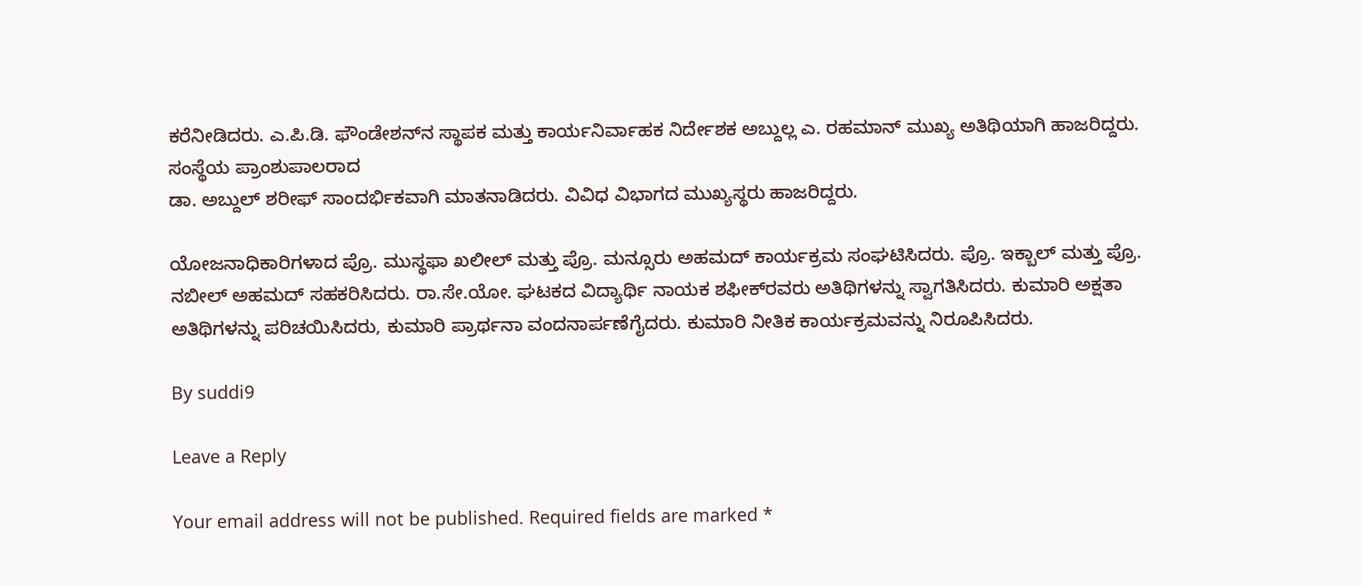ಕರೆನೀಡಿದರು. ಎ.ಪಿ.ಡಿ. ಫೌಂಡೇಶನ್‍ನ ಸ್ಥಾಪಕ ಮತ್ತು ಕಾರ್ಯನಿರ್ವಾಹಕ ನಿರ್ದೇಶಕ ಅಬ್ದುಲ್ಲ ಎ. ರಹಮಾನ್ ಮುಖ್ಯ ಅತಿಥಿಯಾಗಿ ಹಾಜರಿದ್ದರು. ಸಂಸ್ಥೆಯ ಪ್ರಾಂಶುಪಾಲರಾದ
ಡಾ. ಅಬ್ದುಲ್ ಶರೀಫ್ ಸಾಂದರ್ಭಿಕವಾಗಿ ಮಾತನಾಡಿದರು. ವಿವಿಧ ವಿಭಾಗದ ಮುಖ್ಯಸ್ಥರು ಹಾಜರಿದ್ದರು.

ಯೋಜನಾಧಿಕಾರಿಗಳಾದ ಪ್ರೊ. ಮುಸ್ಥಫಾ ಖಲೀಲ್ ಮತ್ತು ಪ್ರೊ. ಮನ್ಸೂರು ಅಹಮದ್ ಕಾರ್ಯಕ್ರಮ ಸಂಘಟಿಸಿದರು. ಪ್ರೊ. ಇಕ್ಬಾಲ್ ಮತ್ತು ಪ್ರೊ. ನಬೀಲ್ ಅಹಮದ್ ಸಹಕರಿಸಿದರು. ರಾ.ಸೇ.ಯೋ. ಘಟಕದ ವಿದ್ಯಾರ್ಥಿ ನಾಯಕ ಶಫೀಕ್‍ರವರು ಅತಿಥಿಗಳನ್ನು ಸ್ವಾಗತಿಸಿದರು. ಕುಮಾರಿ ಅಕ್ಷತಾ ಅತಿಥಿಗಳನ್ನು ಪರಿಚಯಿಸಿದರು, ಕುಮಾರಿ ಪ್ರಾರ್ಥನಾ ವಂದನಾರ್ಪಣೆಗೈದರು. ಕುಮಾರಿ ನೀತಿಕ ಕಾರ್ಯಕ್ರಮವನ್ನು ನಿರೂಪಿಸಿದರು.

By suddi9

Leave a Reply

Your email address will not be published. Required fields are marked *